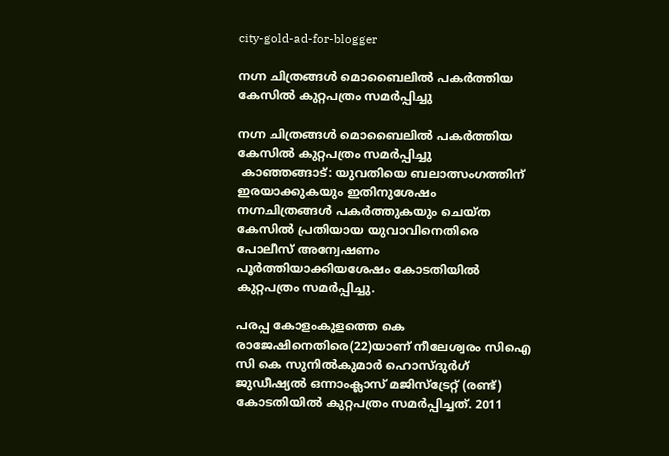city-gold-ad-for-blogger

നഗ്ന ചിത്രങ്ങള്‍ മൊബൈലില്‍ പകര്‍ത്തിയ കേസില്‍ കുറ്റപത്രം സമര്‍പ്പിച്ചു

നഗ്ന ചിത്രങ്ങള്‍ മൊബൈലില്‍ പകര്‍ത്തിയ കേസില്‍ കുറ്റപത്രം സമര്‍പ്പിച്ചു
 കാഞ്ഞങ്ങാട്: യുവതിയെ ബലാത്സംഗത്തിന് ഇരയാക്കുകയും ഇതിനുശേഷം നഗ്നചിത്രങ്ങള്‍ പകര്‍ത്തുകയും ചെയ്ത കേസില്‍ പ്രതിയായ യുവാവിനെതിരെ പോലീസ് അന്വേഷണം പൂര്‍ത്തിയാക്കിയശേഷം കോടതിയില്‍ കുറ്റപത്രം സമര്‍പ്പിച്ചു.

പരപ്പ കോളംകുളത്തെ കെ രാജേഷിനെതിരെ(22)യാണ് നീലേശ്വരം സിഐ സി കെ സുനില്‍കുമാര്‍ ഹൊസ്ദുര്‍ഗ് ജുഡീഷ്യല്‍ ഒന്നാംക്ലാസ് മജിസ്‌ട്രേറ്റ് (രണ്ട്) കോടതിയില്‍ കുറ്റപത്രം സമര്‍പ്പിച്ചത്. 2011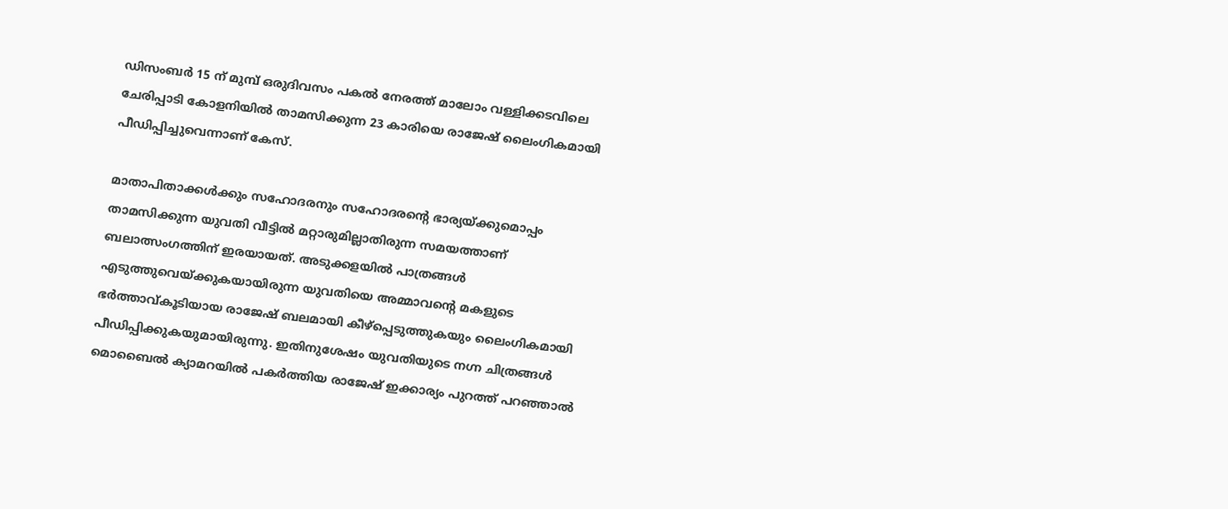ഡിസംബര്‍ 15 ന് മുമ്പ് ഒരുദിവസം പകല്‍ നേരത്ത് മാലോം വള്ളിക്കടവിലെ ചേരിപ്പാടി കോളനിയില്‍ താമസിക്കുന്ന 23 കാരിയെ രാജേഷ് ലൈംഗികമായി പീഡിപ്പിച്ചുവെന്നാണ് കേസ്.

മാതാപിതാക്കള്‍ക്കും സഹോദരനും സഹോദരന്റെ ഭാര്യയ്ക്കുമൊപ്പം താമസിക്കുന്ന യുവതി വീട്ടില്‍ മറ്റാരുമില്ലാതിരുന്ന സമയത്താണ് ബലാത്സംഗത്തിന് ഇരയായത്. അടുക്കളയില്‍ പാത്രങ്ങള്‍ എടുത്തുവെയ്ക്കുകയായിരുന്ന യുവതിയെ അമ്മാവന്റെ മകളുടെ ഭര്‍ത്താവ്കൂടിയായ രാജേഷ് ബലമായി കീഴ്‌പ്പെടുത്തുകയും ലൈംഗികമായി പീഡിപ്പിക്കുകയുമായിരുന്നു. ഇതിനുശേഷം യുവതിയുടെ നഗ്ന ചിത്രങ്ങള്‍ മൊബൈല്‍ ക്യാമറയില്‍ പകര്‍ത്തിയ രാജേഷ് ഇക്കാര്യം പുറത്ത് പറഞ്ഞാല്‍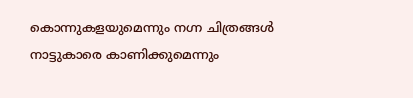കൊന്നുകളയുമെന്നും നഗ്ന ചിത്രങ്ങള്‍ നാട്ടുകാരെ കാണിക്കുമെന്നും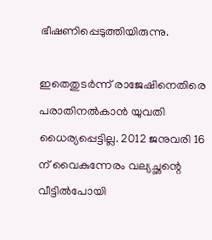ഭീഷണിപ്പെടുത്തിയിരുന്നു.

ഇതെതുടര്‍ന്ന് രാജേഷിനെതിരെ പരാതിനല്‍കാന്‍ യുവതി ധൈര്യപ്പെട്ടില്ല. 2012 ജനുവരി 16 ന് വൈകുന്നേരം വല്യച്ഛന്റെ വീട്ടില്‍പോയി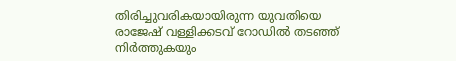തിരിച്ചുവരികയായിരുന്ന യുവതിയെ രാജേഷ് വള്ളിക്കടവ് റോഡില്‍ തടഞ്ഞ് നിര്‍ത്തുകയും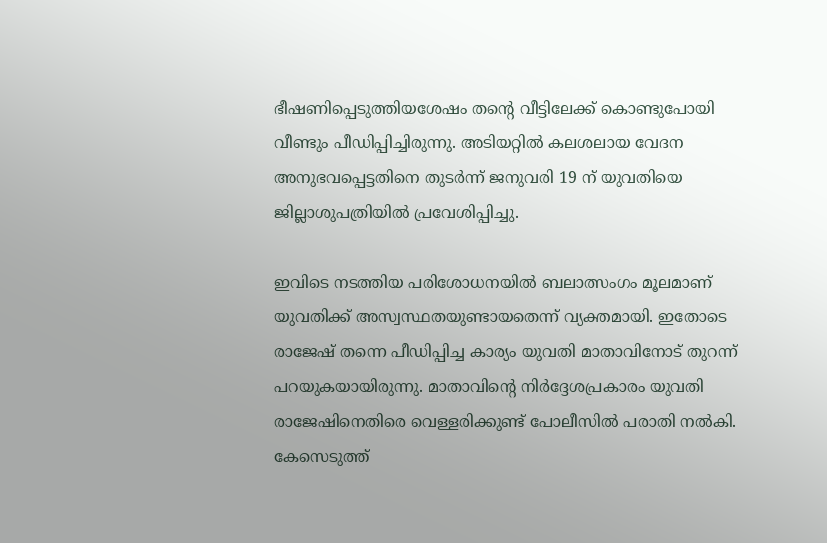ഭീഷണിപ്പെടുത്തിയശേഷം തന്റെ വീട്ടിലേക്ക് കൊണ്ടുപോയി വീണ്ടും പീഡിപ്പിച്ചിരുന്നു. അടിയറ്റില്‍ കലശലായ വേദന അനുഭവപ്പെട്ടതിനെ തുടര്‍ന്ന് ജനുവരി 19 ന് യുവതിയെ ജില്ലാശുപത്രിയില്‍ പ്രവേശിപ്പിച്ചു.

ഇവിടെ നടത്തിയ പരിശോധനയില്‍ ബലാത്സംഗം മൂലമാണ് യുവതിക്ക് അസ്വസ്ഥതയുണ്ടായതെന്ന് വ്യക്തമായി. ഇതോടെ രാജേഷ് തന്നെ പീഡിപ്പിച്ച കാര്യം യുവതി മാതാവിനോട് തുറന്ന് പറയുകയായിരുന്നു. മാതാവിന്റെ നിര്‍ദ്ദേശപ്രകാരം യുവതി രാജേഷിനെതിരെ വെള്ളരിക്കുണ്ട് പോലീസില്‍ പരാതി നല്‍കി. കേസെടുത്ത്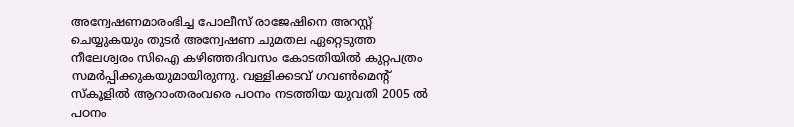അന്വേഷണമാരംഭിച്ച പോലീസ് രാജേഷിനെ അറസ്റ്റ് ചെയ്യുകയും തുടര്‍ അന്വേഷണ ചുമതല ഏറ്റെടുത്ത നീലേശ്വരം സിഐ കഴിഞ്ഞദിവസം കോടതിയില്‍ കുറ്റപത്രം സമര്‍പ്പിക്കുകയുമായിരുന്നു. വള്ളിക്കടവ് ഗവണ്‍മെന്റ് സ്‌കൂളില്‍ ആറാംതരംവരെ പഠനം നടത്തിയ യുവതി 2005 ല്‍ പഠനം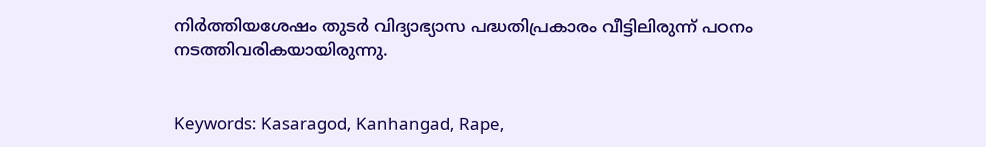നിര്‍ത്തിയശേഷം തുടര്‍ വിദ്യാഭ്യാസ പദ്ധതിപ്രകാരം വീട്ടിലിരുന്ന് പഠനം നടത്തിവരികയായിരുന്നു.


Keywords: Kasaragod, Kanhangad, Rape,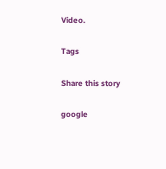Video.

Tags

Share this story

google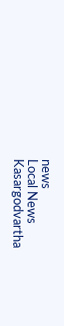news
Local News
Kasargodvartha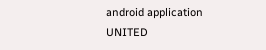android application
UNITED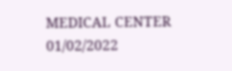MEDICAL CENTER 01/02/2022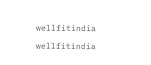wellfitindia

wellfitindia